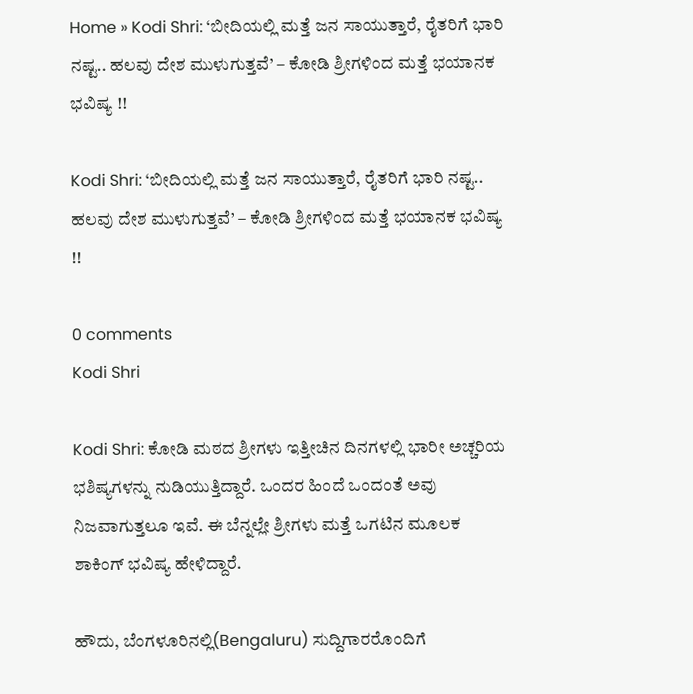Home » Kodi Shri: ‘ಬೀದಿಯಲ್ಲಿ ಮತ್ತೆ ಜನ ಸಾಯುತ್ತಾರೆ, ರೈತರಿಗೆ ಭಾರಿ ನಷ್ಟ.. ಹಲವು ದೇಶ ಮುಳುಗುತ್ತವೆ’ – ಕೋಡಿ ಶ್ರೀಗಳಿಂದ ಮತ್ತೆ ಭಯಾನಕ ಭವಿಷ್ಯ !!

Kodi Shri: ‘ಬೀದಿಯಲ್ಲಿ ಮತ್ತೆ ಜನ ಸಾಯುತ್ತಾರೆ, ರೈತರಿಗೆ ಭಾರಿ ನಷ್ಟ.. ಹಲವು ದೇಶ ಮುಳುಗುತ್ತವೆ’ – ಕೋಡಿ ಶ್ರೀಗಳಿಂದ ಮತ್ತೆ ಭಯಾನಕ ಭವಿಷ್ಯ !!

0 comments
Kodi Shri

Kodi Shri: ಕೋಡಿ ಮಠದ ಶ್ರೀಗಳು ಇತ್ತೀಚಿನ ದಿನಗಳಲ್ಲಿ ಭಾರೀ ಅಚ್ಚರಿಯ ಭಶಿಷ್ಯಗಳನ್ನು ನುಡಿಯುತ್ತಿದ್ದಾರೆ. ಒಂದರ ಹಿಂದೆ ಒಂದಂತೆ ಅವು ನಿಜವಾಗುತ್ತಲೂ ಇವೆ. ಈ ಬೆನ್ನಲ್ಲೇ ಶ್ರೀಗಳು ಮತ್ತೆ ಒಗಟಿನ ಮೂಲಕ ಶಾಕಿಂಗ್ ಭವಿಷ್ಯ ಹೇಳಿದ್ದಾರೆ.

ಹೌದು, ಬೆಂಗಳೂರಿನಲ್ಲಿ(Bengaluru) ಸುದ್ದಿಗಾರರೊಂದಿಗೆ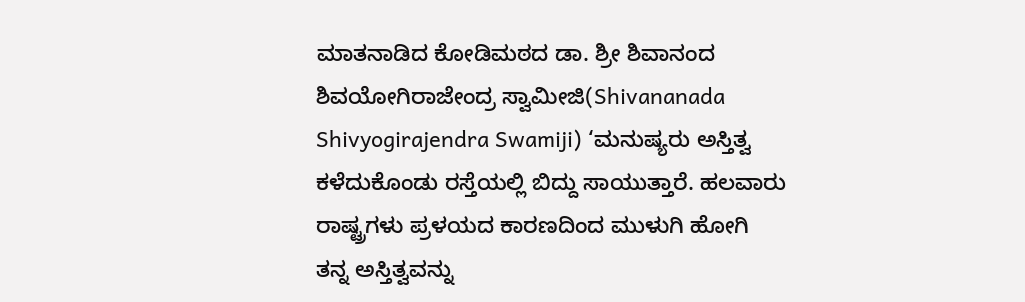ಮಾತನಾಡಿದ ಕೋಡಿಮಠದ ಡಾ. ಶ್ರೀ ಶಿವಾನಂದ ಶಿವಯೋಗಿರಾಜೇಂದ್ರ ಸ್ವಾಮೀಜಿ(Shivananada Shivyogirajendra Swamiji) ‘ಮನುಷ್ಯರು ಅಸ್ತಿತ್ವ ಕಳೆದುಕೊಂಡು ರಸ್ತೆಯಲ್ಲಿ ಬಿದ್ದು ಸಾಯುತ್ತಾರೆ. ಹಲವಾರು ರಾಷ್ಟ್ರಗಳು ಪ್ರಳಯದ ಕಾರಣದಿಂದ ಮುಳುಗಿ ಹೋಗಿ ತನ್ನ ಅಸ್ತಿತ್ವವನ್ನು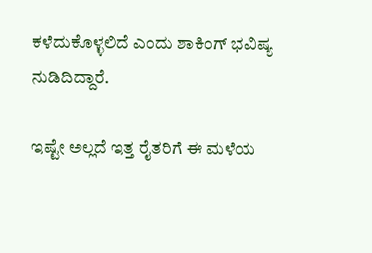ಕಳೆದುಕೊಳ್ಳಲಿದೆ ಎಂದು ಶಾಕಿಂಗ್ ಭವಿಷ್ಯ ನುಡಿದಿದ್ದಾರೆ.

ಇಷ್ಟೇ ಅಲ್ಲದೆ ಇತ್ತ ರೈತರಿಗೆ ಈ ಮಳೆಯ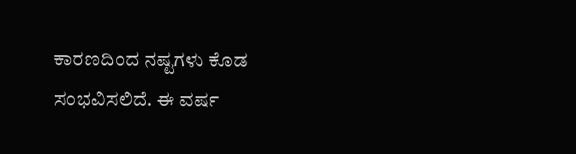ಕಾರಣದಿಂದ ನಷ್ಟಗಳು ಕೊಡ ಸಂಭವಿಸಲಿದೆ. ಈ ವರ್ಷ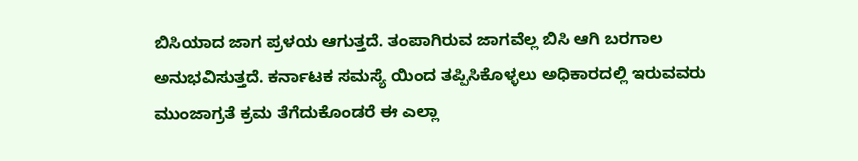ಬಿಸಿಯಾದ ಜಾಗ ಪ್ರಳಯ ಆಗುತ್ತದೆ. ತಂಪಾಗಿರುವ ಜಾಗವೆಲ್ಲ ಬಿಸಿ ಆಗಿ ಬರಗಾಲ ಅನುಭವಿಸುತ್ತದೆ. ಕರ್ನಾಟಕ ಸಮಸ್ಯೆ ಯಿಂದ ತಪ್ಪಿಸಿಕೊಳ್ಳಲು ಅಧಿಕಾರದಲ್ಲಿ ಇರುವವರು ಮುಂಜಾಗ್ರತೆ ಕ್ರಮ ತೆಗೆದುಕೊಂಡರೆ ಈ ಎಲ್ಲಾ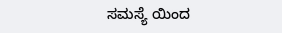ಸಮಸ್ಯೆ ಯಿಂದ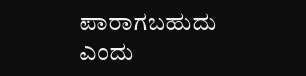ಪಾರಾಗಬಹುದು ಎಂದು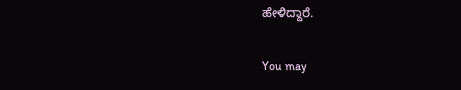ಹೇಳಿದ್ದಾರೆ.

You may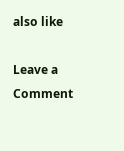also like

Leave a Comment